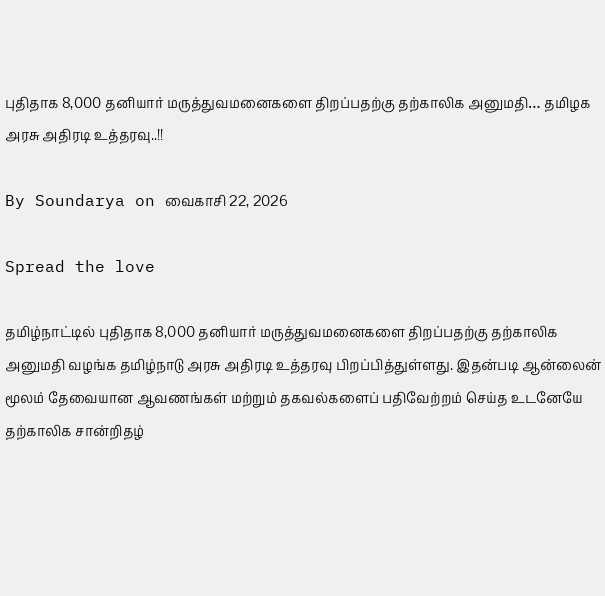புதிதாக 8,000 தனியார் மருத்துவமனைகளை திறப்பதற்கு தற்காலிக அனுமதி… தமிழக அரசு அதிரடி உத்தரவு..!!

By Soundarya on வைகாசி 22, 2026

Spread the love

தமிழ்நாட்டில் புதிதாக 8,000 தனியார் மருத்துவமனைகளை திறப்பதற்கு தற்காலிக அனுமதி வழங்க தமிழ்நாடு அரசு அதிரடி உத்தரவு பிறப்பித்துள்ளது. இதன்படி ஆன்லைன் மூலம் தேவையான ஆவணங்கள் மற்றும் தகவல்களைப் பதிவேற்றம் செய்த உடனேயே தற்காலிக சான்றிதழ்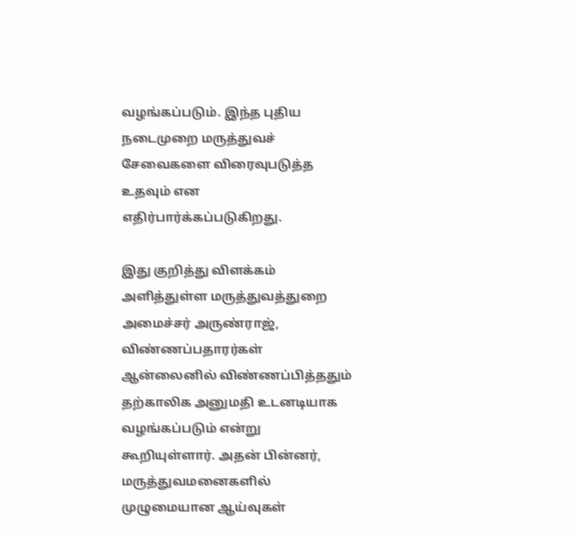வழங்கப்படும். இந்த புதிய நடைமுறை மருத்துவச் சேவைகளை விரைவுபடுத்த உதவும் என எதிர்பார்க்கப்படுகிறது.

இது குறித்து விளக்கம் அளித்துள்ள மருத்துவத்துறை அமைச்சர் அருண்ராஜ், விண்ணப்பதாரர்கள் ஆன்லைனில் விண்ணப்பித்ததும் தற்காலிக அனுமதி உடனடியாக வழங்கப்படும் என்று கூறியுள்ளார். அதன் பின்னர், மருத்துவமனைகளில் முழுமையான ஆய்வுகள்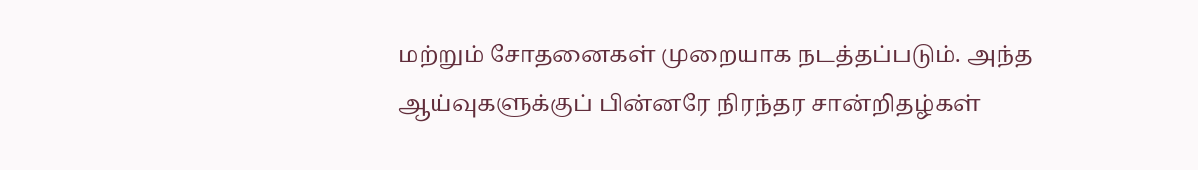மற்றும் சோதனைகள் முறையாக நடத்தப்படும். அந்த ஆய்வுகளுக்குப் பின்னரே நிரந்தர சான்றிதழ்கள்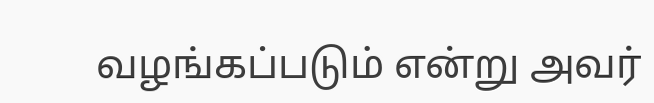வழங்கப்படும் என்று அவர்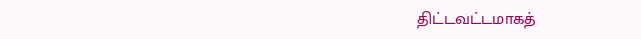திட்டவட்டமாகத்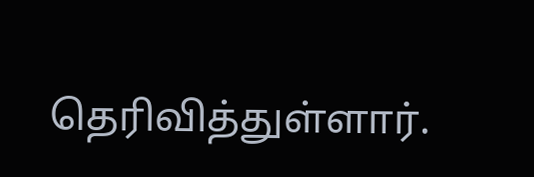தெரிவித்துள்ளார்.